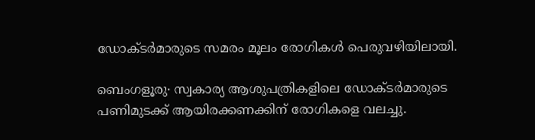ഡോക്ടർമാരുടെ സമരം മൂലം രോഗികള്‍ പെരുവഴിയിലായി.

ബെംഗളൂരു∙ സ്വകാര്യ ആശുപത്രികളിലെ ഡോക്ടർമാരുടെ  പണിമുടക്ക് ആയിരക്കണക്കിന് രോഗികളെ വലച്ചു.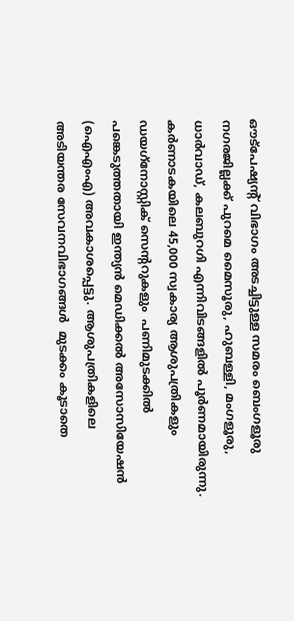ഔട്പേഷ്യന്റ് വിഭാഗം അടച്ചിട്ടുള്ള സമരം ബെംഗളൂരു നഗരജില്ലക്ക് പുറമെ മൈസൂരു, ഹുബള്ളി, മംഗളൂരു, ധാർവാഡ്, കലബുറഗി എന്നിവിടങ്ങളിൽ പൂർണമായിരുന്നു.  കർണാടകയിലെ 45,000 സ്വകാര്യ ആശുപത്രികളും ഡയഗ്‌നോസ്റ്റിക് സെന്ററുകളും  പണിമുടക്കിൽ പങ്കെടുത്തതായി ഇന്ത്യൻ മെഡിക്കൽ അസോസിയേഷൻ (ഐഎംഎ) അവകാശപ്പെട്ടു. ആശുപത്രികളിലെ അടിയന്തര സേവനവിഭാഗങ്ങൾ  മുടക്കം കൂടാതെ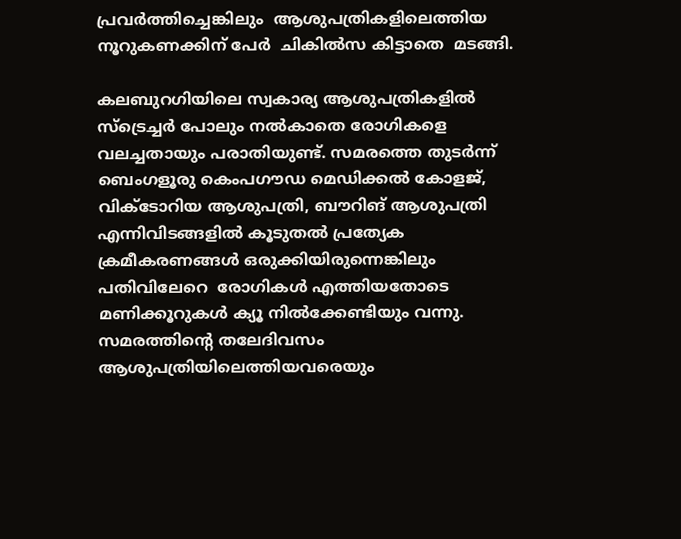പ്രവർത്തിച്ചെങ്കിലും  ആശുപത്രികളിലെത്തിയ നൂറുകണക്കിന് പേർ  ചികിൽസ കിട്ടാതെ  മടങ്ങി.

കലബുറഗിയിലെ സ്വകാര്യ ആശുപത്രികളിൽ സ്ട്രെച്ചർ പോലും നൽകാതെ രോഗികളെ വലച്ചതായും പരാതിയുണ്ട്. സമരത്തെ തുടർന്ന് ബെംഗളൂരു കെംപഗൗഡ മെഡിക്കൽ കോളജ്, വിക്ടോറിയ ആശുപത്രി, ബൗറിങ് ആശുപത്രി എന്നിവിടങ്ങളിൽ കൂടുതൽ പ്രത്യേക ക്രമീകരണങ്ങൾ ഒരുക്കിയിരുന്നെങ്കിലും  പതിവിലേറെ  രോഗികൾ എത്തിയതോടെ  മണിക്കൂറുകൾ ക്യൂ നിൽക്കേണ്ടിയും വന്നു. സമരത്തിന്റെ തലേദിവസം ആശുപത്രിയിലെത്തിയവരെയും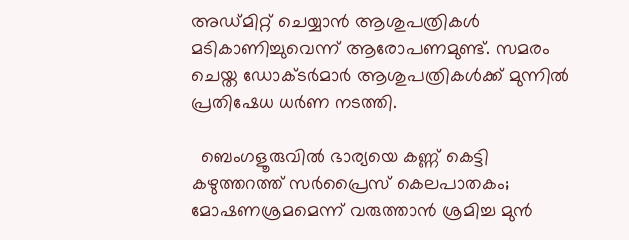അഡ്മിറ്റ് ചെയ്യാൻ ആശുപത്രികൾ മടികാണിച്ചുവെന്ന് ആരോപണമുണ്ട്. സമരം ചെയ്ത ഡോക്ടർമാർ ആശുപത്രികൾക്ക് മുന്നിൽ പ്രതിഷേധ ധർണ നടത്തി.

  ബെംഗളൂരുവിൽ ഭാര്യയെ കണ്ണ് കെട്ടി കഴുത്തറത്ത് സർപ്രൈസ് കെലപാതകം; മോഷണശ്രമമെന്ന് വരുത്താൻ ശ്രമിച്ച മുൻ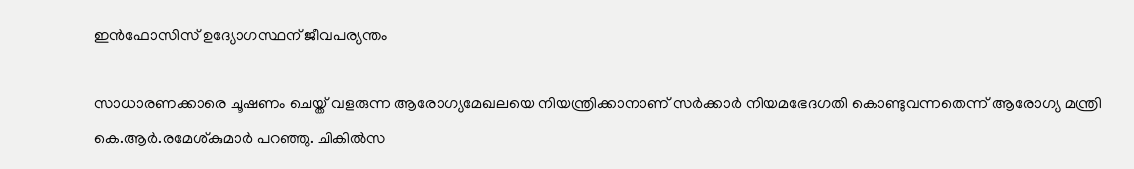ഇൻഫോസിസ് ഉദ്യോഗസ്ഥന് ജീവപര്യന്തം

സാധാരണക്കാരെ ചൂഷണം ചെയ്ത് വളരുന്ന ആരോഗ്യമേഖലയെ നിയന്ത്രിക്കാനാണ് സർക്കാർ നിയമഭേദഗതി കൊണ്ടുവന്നതെന്ന് ആരോഗ്യ മന്ത്രി കെ.ആർ.രമേശ്കുമാർ പറഞ്ഞു. ചികിൽസ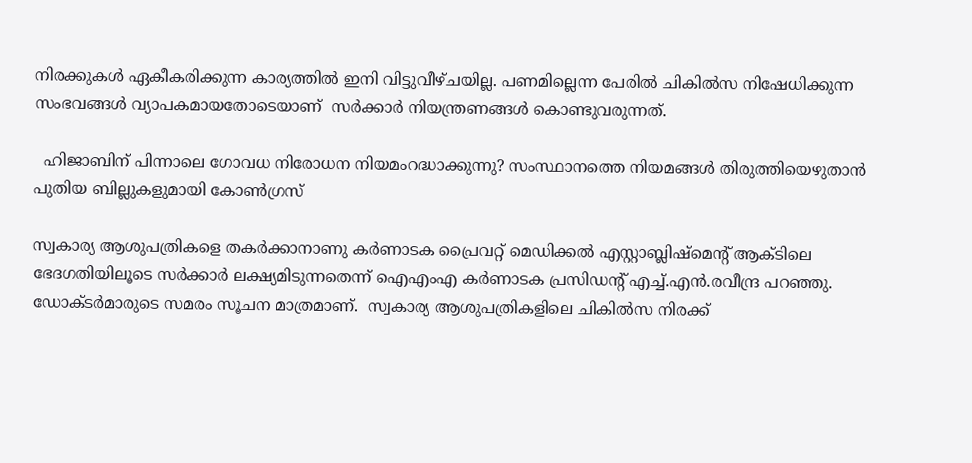നിരക്കുകൾ ഏകീകരിക്കുന്ന കാര്യത്തിൽ ഇനി വിട്ടുവീഴ്ചയില്ല. പണമില്ലെന്ന പേരിൽ ചികിൽസ നിഷേധിക്കുന്ന സംഭവങ്ങൾ വ്യാപകമായതോടെയാണ്  സർക്കാർ നിയന്ത്രണങ്ങൾ കൊണ്ടുവരുന്നത്.

  ഹിജാബിന് പിന്നാലെ ഗോവധ നിരോധന നിയമംറദ്ധാക്കുന്നു? സംസ്ഥാനത്തെ നിയമങ്ങൾ തിരുത്തിയെഴുതാൻ പുതിയ ബില്ലുകളുമായി കോൺഗ്രസ്

സ്വകാര്യ ആശുപത്രികളെ തകർക്കാനാണു കർണാടക പ്രൈവറ്റ് മെഡിക്കൽ എസ്റ്റാബ്ലിഷ്മെന്റ് ആക്ടിലെ ഭേദഗതിയിലൂടെ സർക്കാർ ലക്ഷ്യമിടുന്നതെന്ന് ഐഎംഎ കർണാടക പ്രസിഡന്റ് എച്ച്.എൻ.രവീന്ദ്ര പറഞ്ഞു. ഡോക്ടർമാരുടെ സമരം സൂചന മാത്രമാണ്.  സ്വകാര്യ ആശുപത്രികളിലെ ചികിൽസ നിരക്ക്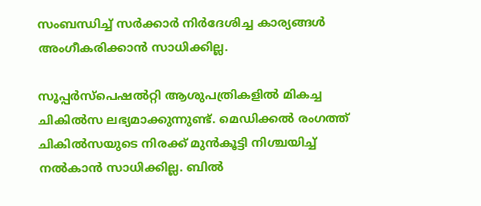സംബന്ധിച്ച് സർക്കാർ നിർദേശിച്ച കാര്യങ്ങൾ അംഗീകരിക്കാൻ സാധിക്കില്ല.

സൂപ്പർസ്പെഷൽറ്റി ആശുപത്രികളിൽ മികച്ച ചികിൽസ ലഭ്യമാക്കുന്നുണ്ട്. മെഡിക്കൽ രംഗത്ത് ചികിൽസയുടെ നിരക്ക് മുൻകൂട്ടി നിശ്ചയിച്ച് നൽകാൻ സാധിക്കില്ല. ബിൽ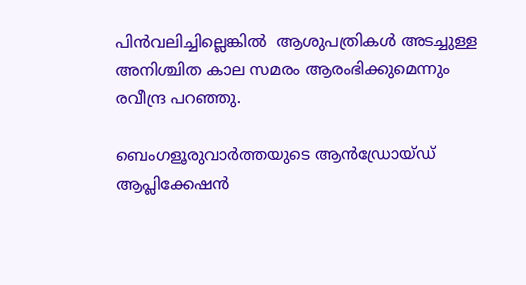പിൻവലിച്ചില്ലെങ്കിൽ  ആശുപത്രികൾ അടച്ചുള്ള അനിശ്ചിത കാല സമരം ആരംഭിക്കുമെന്നും  രവീന്ദ്ര പറഞ്ഞു.

ബെംഗളൂരുവാർത്തയുടെ ആൻഡ്രോയ്ഡ് ആപ്ലിക്കേഷൻ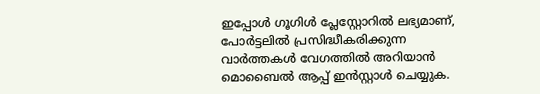ഇപ്പോൾ ഗൂഗിൾ പ്ലേസ്റ്റോറിൽ ലഭ്യമാണ്, പോർട്ടലിൽ പ്രസിദ്ധീകരിക്കുന്ന വാർത്തകൾ വേഗത്തിൽ അറിയാൻ മൊബൈൽ ആപ്പ് ഇൻസ്റ്റാൾ ചെയ്യുക.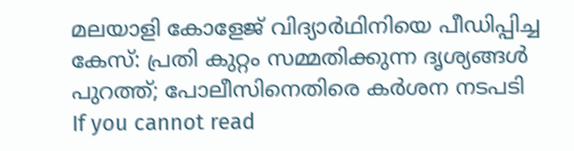മലയാളി കോളേജ് വിദ്യാർഥിനിയെ പീഡിപ്പിച്ച കേസ്: പ്രതി കുറ്റം സമ്മതിക്കുന്ന ദൃശ്യങ്ങൾ പുറത്ത്; പോലീസിനെതിരെ കർശന നടപടി
If you cannot read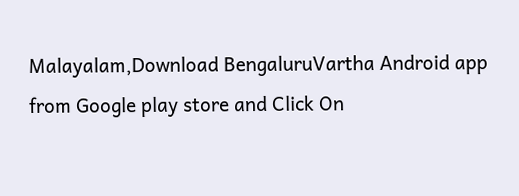Malayalam,Download BengaluruVartha Android app from Google play store and Click On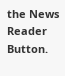the News Reader Button.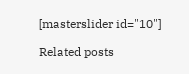[masterslider id="10"]

Related posts